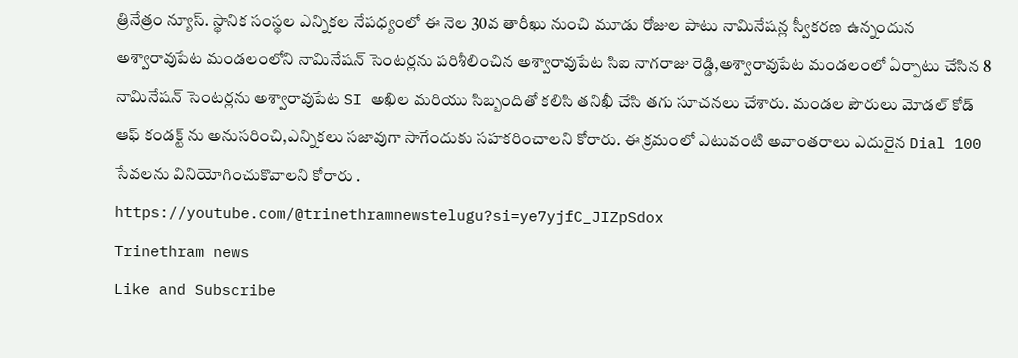త్రినేత్రం న్యూస్. స్థానిక సంస్థల ఎన్నికల నేపధ్యంలో ఈ నెల 30వ తారీఖు నుంచి మూడు రోజుల పాటు నామినేషన్ల స్వీకరణ ఉన్నందున అశ్వారావుపేట మండలంలోని నామినేషన్ సెంటర్లను పరిశీలించిన అశ్వారావుపేట సిఐ నాగరాజు రెడ్డి,అశ్వారావుపేట మండలంలో ఏర్పాటు చేసిన 8 నామినేషన్ సెంటర్లను అశ్వారావుపేట SI అఖిల మరియు సిబ్బందితో కలిసి తనిఖీ చేసి తగు సూచనలు చేశారు. మండల పౌరులు మోడల్ కోడ్ ఆఫ్ కండక్ట్ ను అనుసరించి,ఎన్నికలు సజావుగా సాగేందుకు సహకరించాలని కోరారు. ఈ క్రమంలో ఎటువంటి అవాంతరాలు ఎదురైన Dial 100 సేవలను వినియోగించుకొవాలని కోరారు .
https://youtube.com/@trinethramnewstelugu?si=ye7yjfC_JIZpSdox
Trinethram news
Like and Subscribe